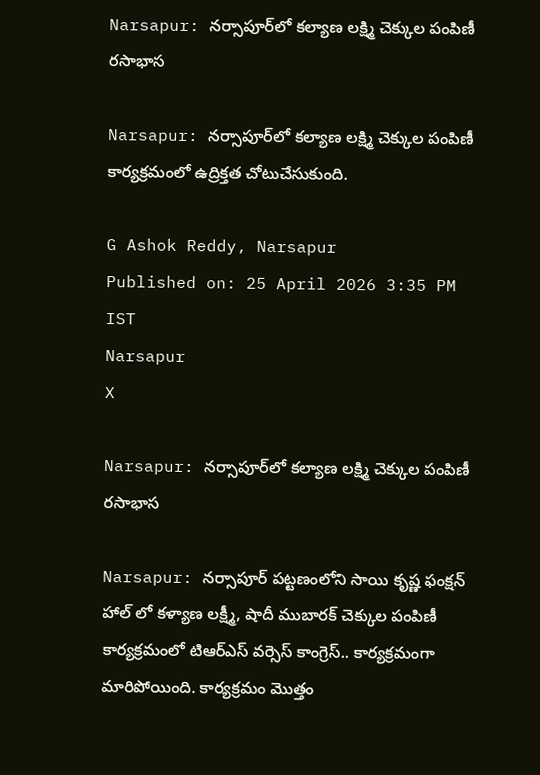Narsapur: నర్సాపూర్‌లో కల్యాణ లక్ష్మి చెక్కుల పంపిణీ రసాభాస

Narsapur: నర్సాపూర్‌లో కల్యాణ లక్ష్మి చెక్కుల పంపిణీ కార్యక్రమంలో ఉద్రిక్తత చోటుచేసుకుంది.

G Ashok Reddy, Narsapur
Published on: 25 April 2026 3:35 PM IST
Narsapur
X

Narsapur: నర్సాపూర్‌లో కల్యాణ లక్ష్మి చెక్కుల పంపిణీ రసాభాస

Narsapur: నర్సాపూర్ పట్టణంలోని సాయి కృష్ణ ఫంక్షన్ హాల్ లో కళ్యాణ లక్ష్మీ, షాదీ ముబారక్ చెక్కుల పంపిణీ కార్యక్రమంలో టిఆర్ఎస్ వర్సెస్ కాంగ్రెస్.. కార్యక్రమంగా మారిపోయింది. కార్యక్రమం మొత్తం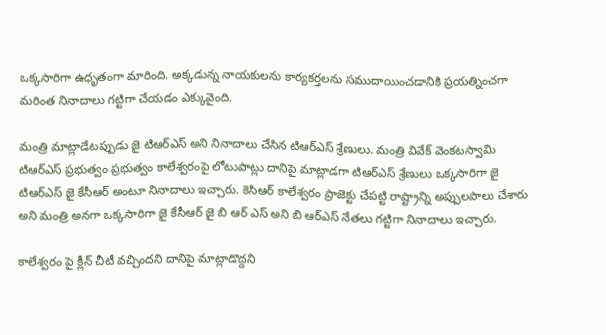ఒక్కసారిగా ఉధృతంగా మారింది. అక్కడున్న నాయకులను కార్యకర్తలను సముదాయించడానికి ప్రయత్నించగా మరింత నినాదాలు గట్టిగా చేయడం ఎక్కువైంది.

మంత్రి మాట్లాడేటప్పుడు జై టిఆర్ఎస్ అని నినాదాలు చేసిన టిఆర్ఎస్ శ్రేణులు. మంత్రి వివేక్ వెంకటస్వామి టిఆర్ఎస్ ప్రభుత్వం ప్రభుత్వం కాలేశ్వరంపై లోటుపాట్లు దానిపై మాట్లాడగా టిఆర్ఎస్ శ్రేణులు ఒక్కసారిగా జై టిఆర్ఎస్ జై కేసీఆర్ అంటూ నినాదాలు ఇచ్చారు. కెసిఆర్ కాలేశ్వరం ప్రాజెక్టు చేపట్టి రాష్ట్రాన్ని అప్పులపాలు చేశారు అని మంత్రి అనగా ఒక్కసారిగా జై కేసీఆర్ జై బి ఆర్ ఎస్ అని బి ఆర్ఎస్ నేతలు గట్టిగా నినాదాలు ఇచ్చారు.

కాలేశ్వరం పై క్లీన్ చీటీ వచ్చిందని దానిపై మాట్లాడొద్దని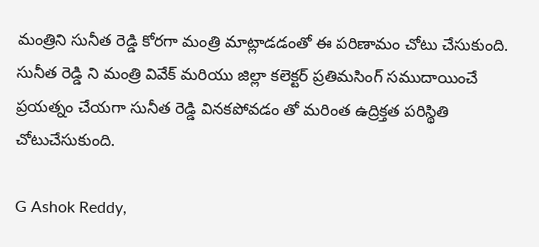మంత్రిని సునీత రెడ్డి కోరగా మంత్రి మాట్లాడడంతో ఈ పరిణామం చోటు చేసుకుంది. సునీత రెడ్డి ని మంత్రి వివేక్ మరియు జిల్లా కలెక్టర్ ప్రతిమసింగ్ సముదాయించే ప్రయత్నం చేయగా సునీత రెడ్డి వినకపోవడం తో మరింత ఉద్రిక్తత పరిస్థితి చోటుచేసుకుంది.

G Ashok Reddy,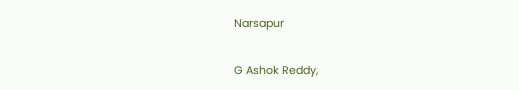Narsapur

G Ashok Reddy,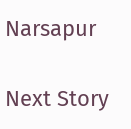Narsapur

Next Story